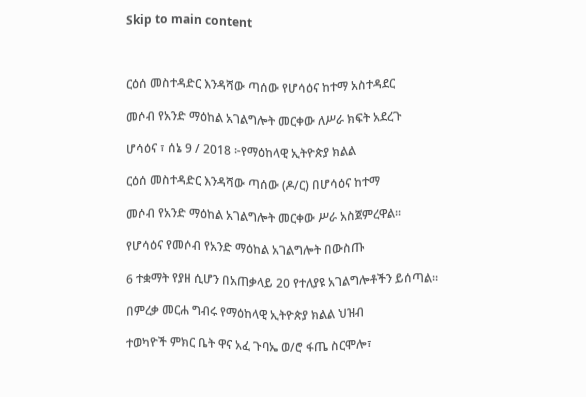Skip to main content



ርዕሰ መስተዳድር እንዳሻው ጣሰው የሆሳዕና ከተማ አስተዳደር

መሶብ የአንድ ማዕከል አገልግሎት መርቀው ለሥራ ክፍት አደረጉ

ሆሳዕና ፣ ሰኔ 9 / 2018 ፦የማዕከላዊ ኢትዮጵያ ክልል

ርዕሰ መስተዳድር እንዳሻው ጣሰው (ዶ/ር) በሆሳዕና ከተማ

መሶብ የአንድ ማዕከል አገልግሎት መርቀው ሥራ አስጀምረዋል፡፡

የሆሳዕና የመሶብ የአንድ ማዕከል አገልግሎት በውስጡ

6 ተቋማት የያዘ ሲሆን በአጠቃላይ 20 የተለያዩ አገልግሎቶችን ይሰጣል።

በምረቃ መርሐ ግብሩ የማዕከላዊ ኢትዮጵያ ክልል ህዝብ

ተወካዮች ምክር ቤት ዋና አፈ ጉባኤ ወ/ሮ ፋጤ ስርሞሎ፣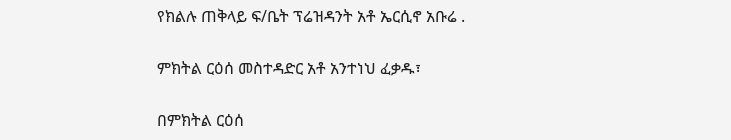የክልሉ ጠቅላይ ፍ/ቤት ፕሬዝዳንት አቶ ኤርሲኖ አቡሬ .

ምክትል ርዕሰ መስተዳድር አቶ አንተነህ ፈቃዱ፣

በምክትል ርዕሰ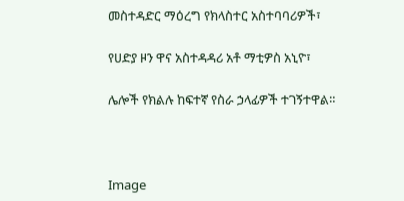መስተዳድር ማዕረግ የክላስተር አስተባባሪዎች፣

የሀድያ ዞን ዋና አስተዳዳሪ አቶ ማቲዎስ አኒዮ፣

ሌሎች የክልሉ ከፍተኛ የስራ ኃላፊዎች ተገኝተዋል።



Image